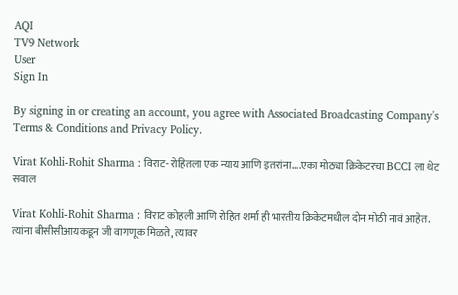AQI
TV9 Network
User
Sign In

By signing in or creating an account, you agree with Associated Broadcasting Company's Terms & Conditions and Privacy Policy.

Virat Kohli-Rohit Sharma : विराट-रोहितला एक न्याय आणि इतरांना….एका मोठ्या क्रिकेटरचा BCCI ला थेट सवाल

Virat Kohli-Rohit Sharma : विराट कोहली आणि रोहित शर्मा ही भारतीय क्रिकेटमधील दोन मोठी नावं आहेत. त्यांना बीसीसीआयकडून जी वागणूक मिळते, त्यावर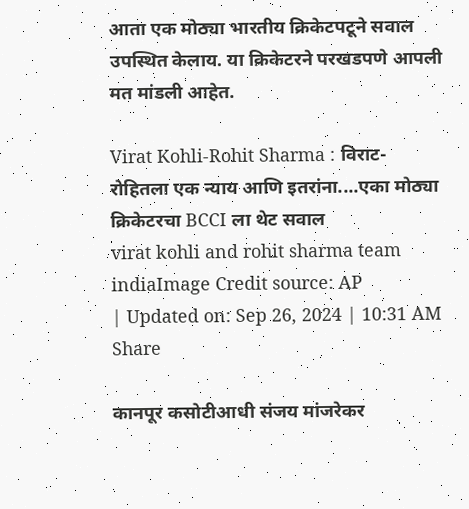आता एक मोठ्या भारतीय क्रिकेटपटूने सवाल उपस्थित केलाय. या क्रिकेटरने परखडपणे आपली मत मांडली आहेत.

Virat Kohli-Rohit Sharma : विराट-रोहितला एक न्याय आणि इतरांना....एका मोठ्या क्रिकेटरचा BCCI ला थेट सवाल
virat kohli and rohit sharma team indiaImage Credit source: AP
| Updated on: Sep 26, 2024 | 10:31 AM
Share

कानपूर कसोटीआधी संजय मांजरेकर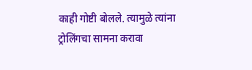काही गोष्टी बोलले. त्यामुळे त्यांना ट्रोलिंगचा सामना करावा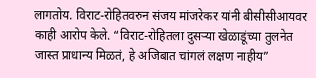लागतोय. विराट-रोहितवरुन संजय मांजरेकर यांनी बीसीसीआयवर काही आरोप केले. “विराट-रोहितला दुसऱ्या खेळाडूंच्या तुलनेत जास्त प्राधान्य मिळतं, हे अजिबात चांगलं लक्षण नाहीय”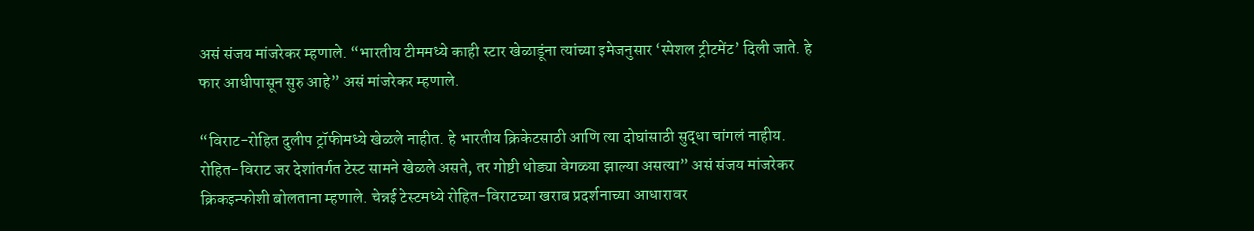असं संजय मांजरेकर म्हणाले. “भारतीय टीममध्ये काही स्टार खेळाडूंना त्यांच्या इमेजनुसार ‘स्पेशल ट्रीटमेंट’ दिली जाते. हे फार आधीपासून सुरु आहे” असं मांजरेकर म्हणाले.

“विराट-रोहित दुलीप ट्रॉफीमध्ये खेळले नाहीत. हे भारतीय क्रिकेटसाठी आणि त्या दोघांसाठी सुद्धा चांगलं नाहीय. रोहित-विराट जर देशांतर्गत टेस्ट सामने खेळले असते, तर गोष्टी थोड्या वेगळ्या झाल्या असत्या” असं संजय मांजरेकर क्रिकइन्फोशी बोलताना म्हणाले. चेन्नई टेस्टमध्ये रोहित-विराटच्या खराब प्रदर्शनाच्या आधारावर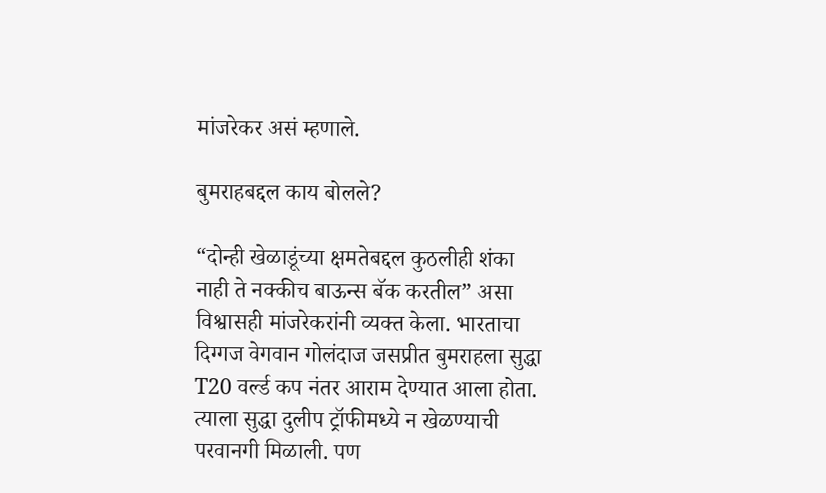मांजरेकर असं म्हणाले.

बुमराहबद्दल काय बोलले?

“दोन्ही खेळाडूंच्या क्षमतेबद्दल कुठलीही शंका नाही ते नक्कीच बाऊन्स बॅक करतील” असा विश्वासही मांजरेकरांनी व्यक्त केला. भारताचा दिग्गज वेगवान गोलंदाज जसप्रीत बुमराहला सुद्धा T20 वर्ल्ड कप नंतर आराम देण्यात आला होता. त्याला सुद्धा दुलीप ट्रॉफीमध्ये न खेळण्याची परवानगी मिळाली. पण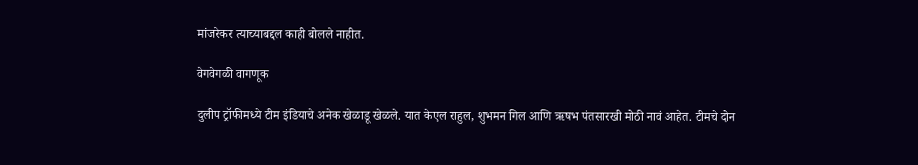मांजरेकर त्याच्याबद्दल काही बोलले नाहीत.

वेगवेगळी वागणूक

दुलीप ट्रॉफीमध्ये टीम इंडियाचे अनेक खेळाडू खेळले. यात केएल राहुल, शुभमन गिल आणि ऋषभ पंतसारखी मोठी नावं आहेत. टीमचे दोन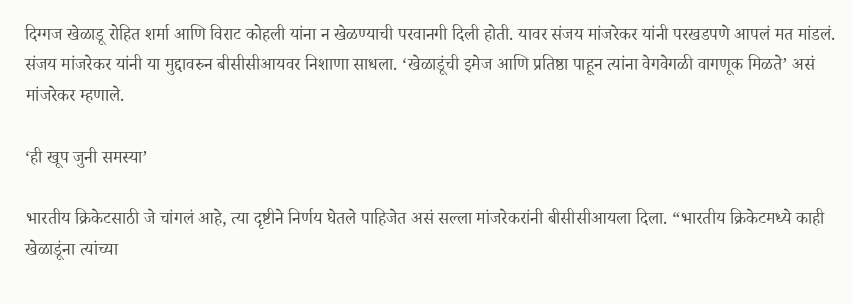दिग्गज खेळाडू रोहित शर्मा आणि विराट कोहली यांना न खेळण्याची परवानगी दिली होती. यावर संजय मांजरेकर यांनी परखडपणे आपलं मत मांडलं. संजय मांजरेकर यांनी या मुद्दावरुन बीसीसीआयवर निशाणा साधला. ‘खेळाडूंची इमेज आणि प्रतिष्ठा पाहून त्यांना वेगवेगळी वागणूक मिळते’ असं मांजरेकर म्हणाले.

‘ही खूप जुनी समस्या’

भारतीय क्रिकेटसाठी जे चांगलं आहे, त्या दृष्टीने निर्णय घेतले पाहिजेत असं सल्ला मांजरेकरांनी बीसीसीआयला दिला. “भारतीय क्रिकेटमध्ये काही खेळाडूंना त्यांच्या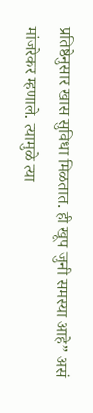प्रतिष्ठेनुसार खास सुविधा मिळतात. ही खूप जुनी समस्या आहे” असं मांजरेकर म्हणाले. त्यामुळे त्या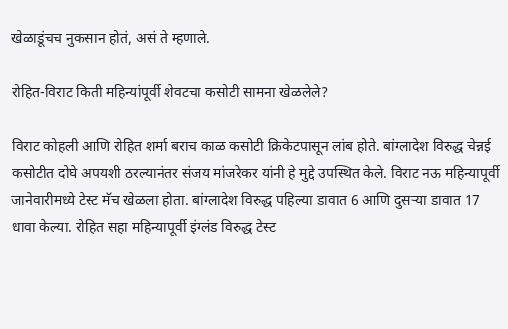खेळाडूंचच नुकसान होतं, असं ते म्हणाले.

रोहित-विराट किती महिन्यांपूर्वी शेवटचा कसोटी सामना खेळलेले?

विराट कोहली आणि रोहित शर्मा बराच काळ कसोटी क्रिकेटपासून लांब होते. बांग्लादेश विरुद्ध चेन्नई कसोटीत दोघे अपयशी ठरल्यानंतर संजय मांजरेकर यांनी हे मुद्दे उपस्थित केले. विराट नऊ महिन्यापूर्वी जानेवारीमध्ये टेस्ट मॅच खेळला होता. बांग्लादेश विरुद्ध पहिल्या डावात 6 आणि दुसऱ्या डावात 17 धावा केल्या. रोहित सहा महिन्यापूर्वी इंग्लंड विरुद्ध टेस्ट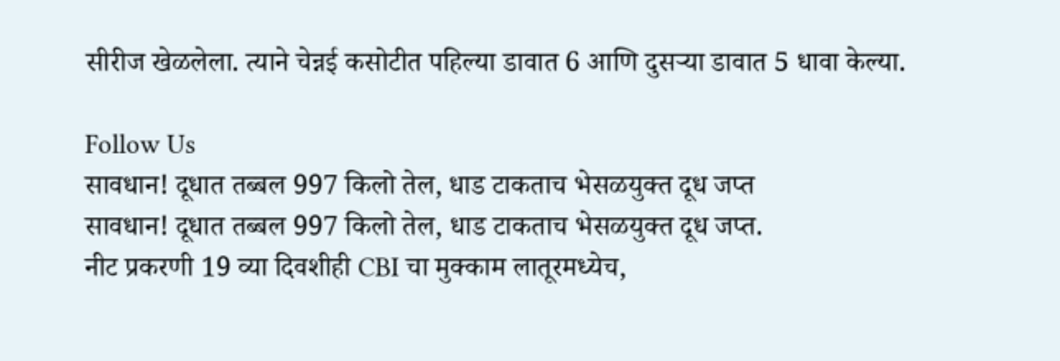सीरीज खेळलेला. त्याने चेन्नई कसोटीत पहिल्या डावात 6 आणि दुसऱ्या डावात 5 धावा केल्या.

Follow Us
सावधान! दूधात तब्बल 997 किलो तेल, धाड टाकताच भेसळयुक्त दूध जप्त
सावधान! दूधात तब्बल 997 किलो तेल, धाड टाकताच भेसळयुक्त दूध जप्त.
नीट प्रकरणी 19 व्या दिवशीही CBI चा मुक्काम लातूरमध्येच,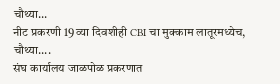चौथ्या...
नीट प्रकरणी 19 व्या दिवशीही CBI चा मुक्काम लातूरमध्येच, चौथ्या....
संघ कार्यालय जाळपोळ प्रकरणात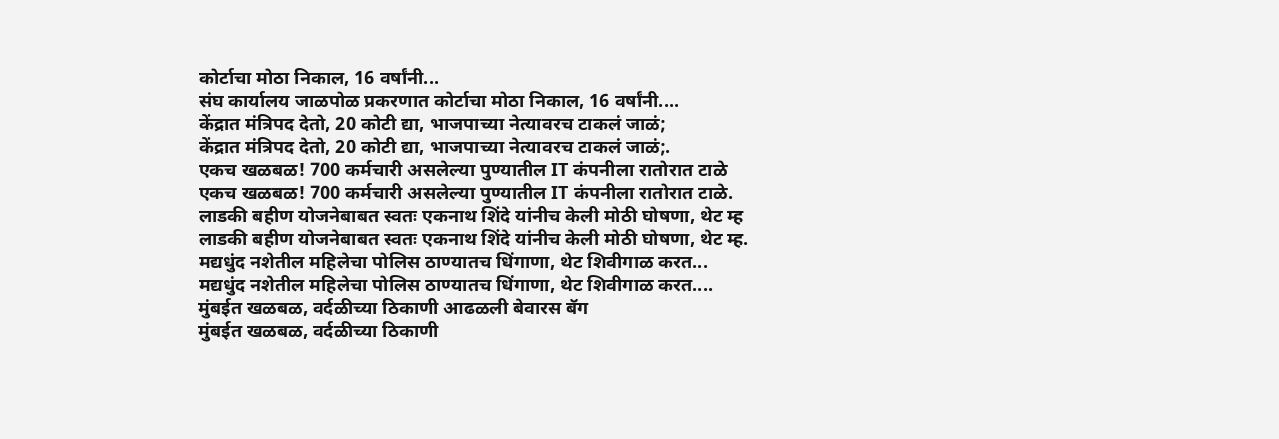कोर्टाचा मोठा निकाल, 16 वर्षांनी...
संघ कार्यालय जाळपोळ प्रकरणात कोर्टाचा मोठा निकाल, 16 वर्षांनी....
केंद्रात मंत्रिपद देतो, 20 कोटी द्या, भाजपाच्या नेत्यावरच टाकलं जाळं;
केंद्रात मंत्रिपद देतो, 20 कोटी द्या, भाजपाच्या नेत्यावरच टाकलं जाळं;.
एकच खळबळ! 700 कर्मचारी असलेल्या पुण्यातील IT कंपनीला रातोरात टाळे
एकच खळबळ! 700 कर्मचारी असलेल्या पुण्यातील IT कंपनीला रातोरात टाळे.
लाडकी बहीण योजनेबाबत स्वतः एकनाथ शिंदे यांनीच केली मोठी घोषणा, थेट म्ह
लाडकी बहीण योजनेबाबत स्वतः एकनाथ शिंदे यांनीच केली मोठी घोषणा, थेट म्ह.
मद्यधुंद नशेतील महिलेचा पोलिस ठाण्यातच धिंगाणा, थेट शिवीगाळ करत...
मद्यधुंद नशेतील महिलेचा पोलिस ठाण्यातच धिंगाणा, थेट शिवीगाळ करत....
मुंबईत खळबळ, वर्दळीच्या ठिकाणी आढळली बेवारस बॅग
मुंबईत खळबळ, वर्दळीच्या ठिकाणी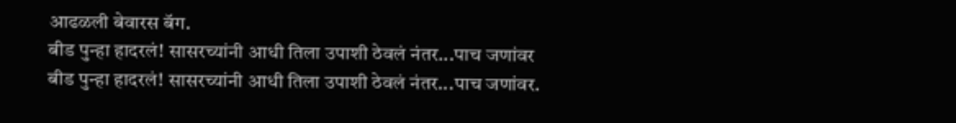आढळली बेवारस बॅग.
बीड पुन्हा हादरलं! सासरच्यांनी आधी तिला उपाशी ठेवलं नंतर...पाच जणांवर
बीड पुन्हा हादरलं! सासरच्यांनी आधी तिला उपाशी ठेवलं नंतर...पाच जणांवर.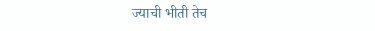ज्याची भीती तेच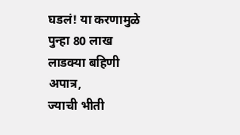घडलं! या करणामुळे पुन्हा 80 लाख लाडक्या बहिणी अपात्र,
ज्याची भीती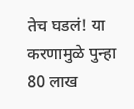तेच घडलं! या करणामुळे पुन्हा 80 लाख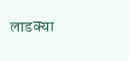लाडक्या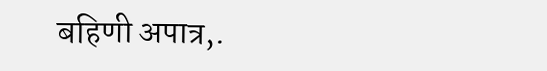बहिणी अपात्र,.